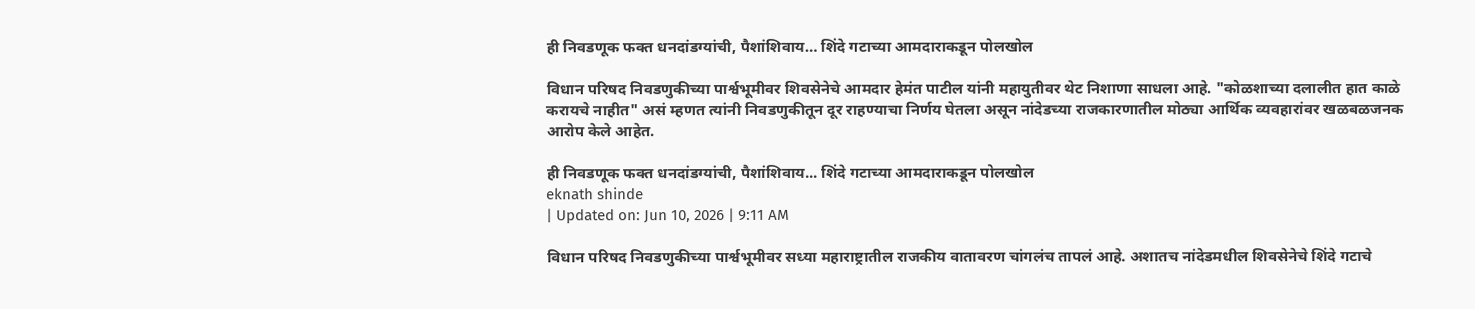ही निवडणूक फक्त धनदांडग्यांची, पैशांशिवाय… शिंदे गटाच्या आमदाराकडून पोलखोल

विधान परिषद निवडणुकीच्या पार्श्वभूमीवर शिवसेनेचे आमदार हेमंत पाटील यांनी महायुतीवर थेट निशाणा साधला आहे. "कोळशाच्या दलालीत हात काळे करायचे नाहीत" असं म्हणत त्यांनी निवडणुकीतून दूर राहण्याचा निर्णय घेतला असून नांदेडच्या राजकारणातील मोठ्या आर्थिक व्यवहारांवर खळबळजनक आरोप केले आहेत.

ही निवडणूक फक्त धनदांडग्यांची, पैशांशिवाय... शिंदे गटाच्या आमदाराकडून पोलखोल
eknath shinde
| Updated on: Jun 10, 2026 | 9:11 AM

विधान परिषद निवडणुकीच्या पार्श्वभूमीवर सध्या महाराष्ट्रातील राजकीय वातावरण चांगलंच तापलं आहे. अशातच नांदेडमधील शिवसेनेचे शिंदे गटाचे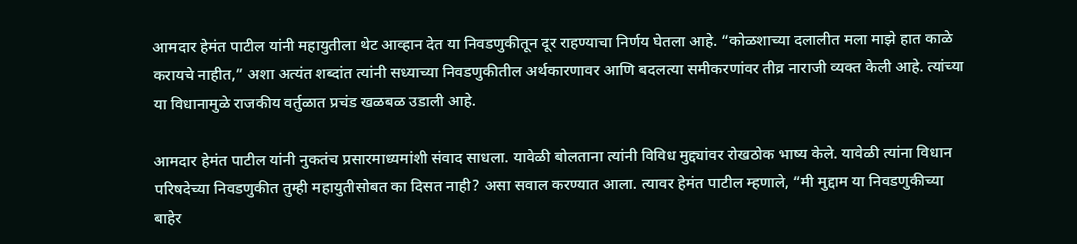आमदार हेमंत पाटील यांनी महायुतीला थेट आव्हान देत या निवडणुकीतून दूर राहण्याचा निर्णय घेतला आहे. “कोळशाच्या दलालीत मला माझे हात काळे करायचे नाहीत,” अशा अत्यंत शब्दांत त्यांनी सध्याच्या निवडणुकीतील अर्थकारणावर आणि बदलत्या समीकरणांवर तीव्र नाराजी व्यक्त केली आहे. त्यांच्या या विधानामुळे राजकीय वर्तुळात प्रचंड खळबळ उडाली आहे.

आमदार हेमंत पाटील यांनी नुकतंच प्रसारमाध्यमांशी संवाद साधला. यावेळी बोलताना त्यांनी विविध मुद्द्यांवर रोखठोक भाष्य केले. यावेळी त्यांना विधान परिषदेच्या निवडणुकीत तुम्ही महायुतीसोबत का दिसत नाही? असा सवाल करण्यात आला. त्यावर हेमंत पाटील म्हणाले, “मी मुद्दाम या निवडणुकीच्या बाहेर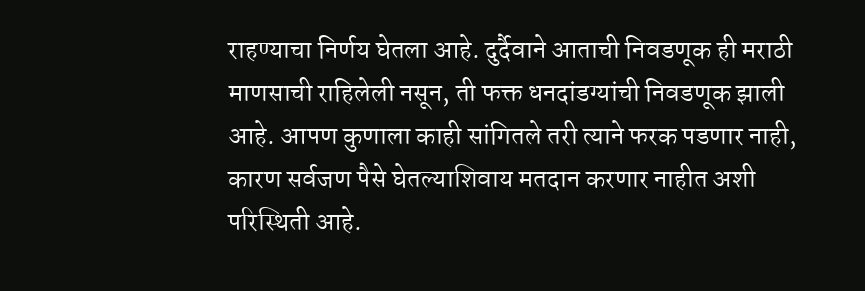राहण्याचा निर्णय घेतला आहे. दुर्दैवाने आताची निवडणूक ही मराठी माणसाची राहिलेली नसून, ती फक्त धनदांडग्यांची निवडणूक झाली आहे. आपण कुणाला काही सांगितले तरी त्याने फरक पडणार नाही, कारण सर्वजण पैसे घेतल्याशिवाय मतदान करणार नाहीत अशी परिस्थिती आहे.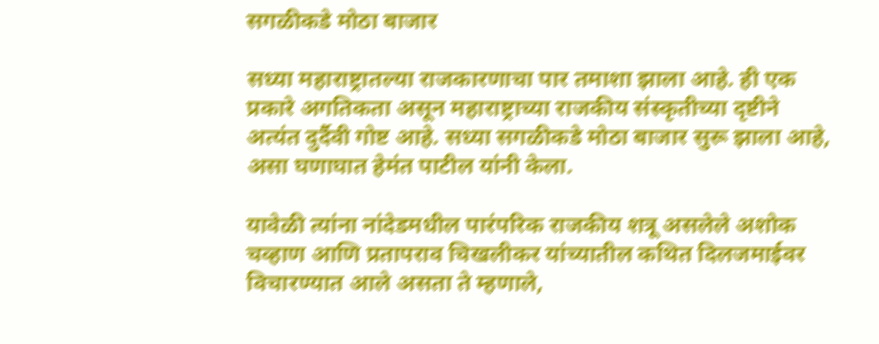सगळीकडे मोठा बाजार

सध्या महाराष्ट्रातल्या राजकारणाचा पार तमाशा झाला आहे. ही एक प्रकारे अगतिकता असून महाराष्ट्राच्या राजकीय संस्कृतीच्या दृष्टीने अत्यंत दुर्दैवी गोष्ट आहे. सध्या सगळीकडे मोठा बाजार सुरू झाला आहे, असा घणाघात हेमंत पाटील यांनी केला.

यावेळी त्यांना नांदेडमधील पारंपरिक राजकीय शत्रू असलेले अशोक चव्हाण आणि प्रतापराव चिखलीकर यांच्यातील कथित दिलजमाईवर विचारण्यात आले असता ते म्हणाले,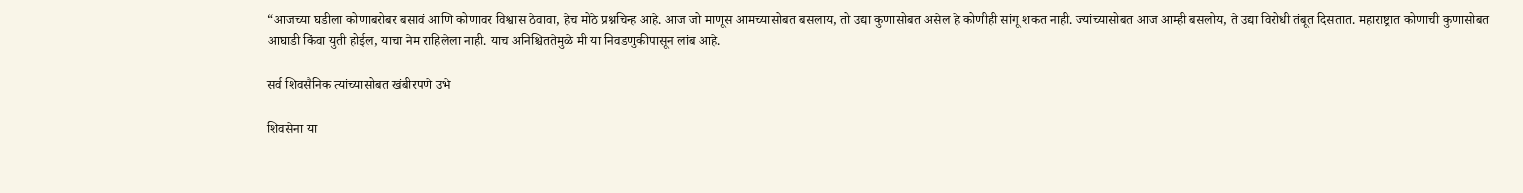“आजच्या घडीला कोणाबरोबर बसावं आणि कोणावर विश्वास ठेवावा, हेच मोठे प्रश्नचिन्ह आहे. आज जो माणूस आमच्यासोबत बसलाय, तो उद्या कुणासोबत असेल हे कोणीही सांगू शकत नाही. ज्यांच्यासोबत आज आम्ही बसलोय, ते उद्या विरोधी तंबूत दिसतात. महाराष्ट्रात कोणाची कुणासोबत आघाडी किंवा युती होईल, याचा नेम राहिलेला नाही. याच अनिश्चिततेमुळे मी या निवडणुकीपासून लांब आहे.

सर्व शिवसैनिक त्यांच्यासोबत खंबीरपणे उभे

शिवसेना या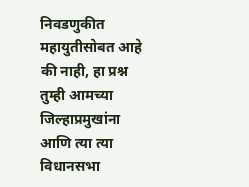निवडणुकीत महायुतीसोबत आहे की नाही, हा प्रश्न तुम्ही आमच्या जिल्हाप्रमुखांना आणि त्या त्या विधानसभा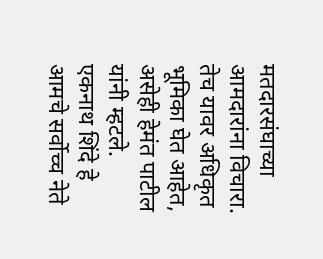मतदारसंघाच्या आमदारांना विचारा. तेच यावर अधिकृत भूमिका घेत आहेत, असेही हेमंत पाटील यांनी म्हटले. एकनाथ शिंदे हे आमचे सर्वोच्च नेते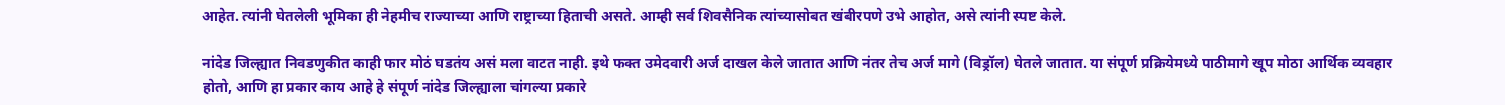आहेत. त्यांनी घेतलेली भूमिका ही नेहमीच राज्याच्या आणि राष्ट्राच्या हिताची असते. आम्ही सर्व शिवसैनिक त्यांच्यासोबत खंबीरपणे उभे आहोत, असे त्यांनी स्पष्ट केले.

नांदेड जिल्ह्यात निवडणुकीत काही फार मोठं घडतंय असं मला वाटत नाही. इथे फक्त उमेदवारी अर्ज दाखल केले जातात आणि नंतर तेच अर्ज मागे (विड्रॉल) घेतले जातात. या संपूर्ण प्रक्रियेमध्ये पाठीमागे खूप मोठा आर्थिक व्यवहार होतो, आणि हा प्रकार काय आहे हे संपूर्ण नांदेड जिल्ह्याला चांगल्या प्रकारे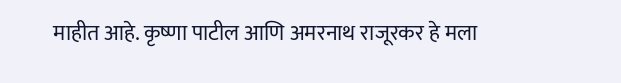माहीत आहे. कृष्णा पाटील आणि अमरनाथ राजूरकर हे मला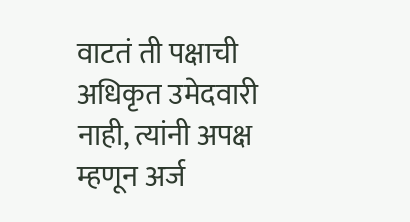वाटतं ती पक्षाची अधिकृत उमेदवारी नाही, त्यांनी अपक्ष म्हणून अर्ज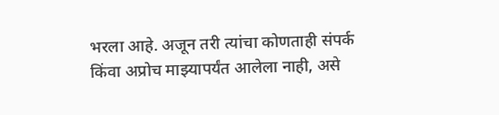भरला आहे. अजून तरी त्यांचा कोणताही संपर्क किंवा अप्रोच माझ्यापर्यंत आलेला नाही, असे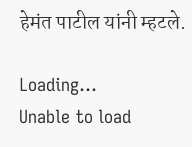हेमंत पाटील यांनी म्हटले.

Loading...
Unable to load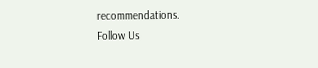recommendations.
Follow Us